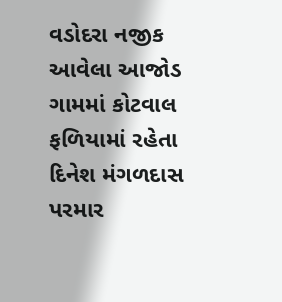વડોદરા નજીક આવેલા આજોડ ગામમાં કોટવાલ ફળિયામાં રહેતા દિનેશ મંગળદાસ પરમાર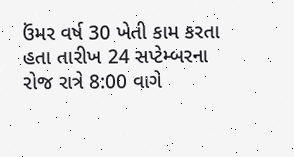ઉંમર વર્ષ 30 ખેતી કામ કરતા હતા તારીખ 24 સપ્ટેમ્બરના રોજ રાત્રે 8:00 વાગે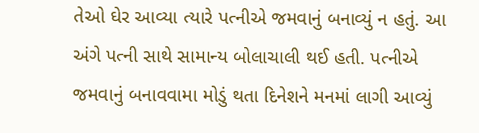તેઓ ઘેર આવ્યા ત્યારે પત્નીએ જમવાનું બનાવ્યું ન હતું. આ અંગે પત્ની સાથે સામાન્ય બોલાચાલી થઈ હતી. પત્નીએ જમવાનું બનાવવામા મોડું થતા દિનેશને મનમાં લાગી આવ્યું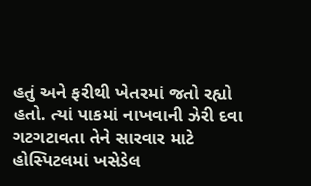હતું અને ફરીથી ખેતરમાં જતો રહ્યો હતો. ત્યાં પાકમાં નાખવાની ઝેરી દવા ગટગટાવતા તેને સારવાર માટે હોસ્પિટલમાં ખસેડેલ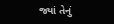જ્યાં તેનું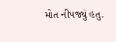મોત નીપજ્યું હતુ.